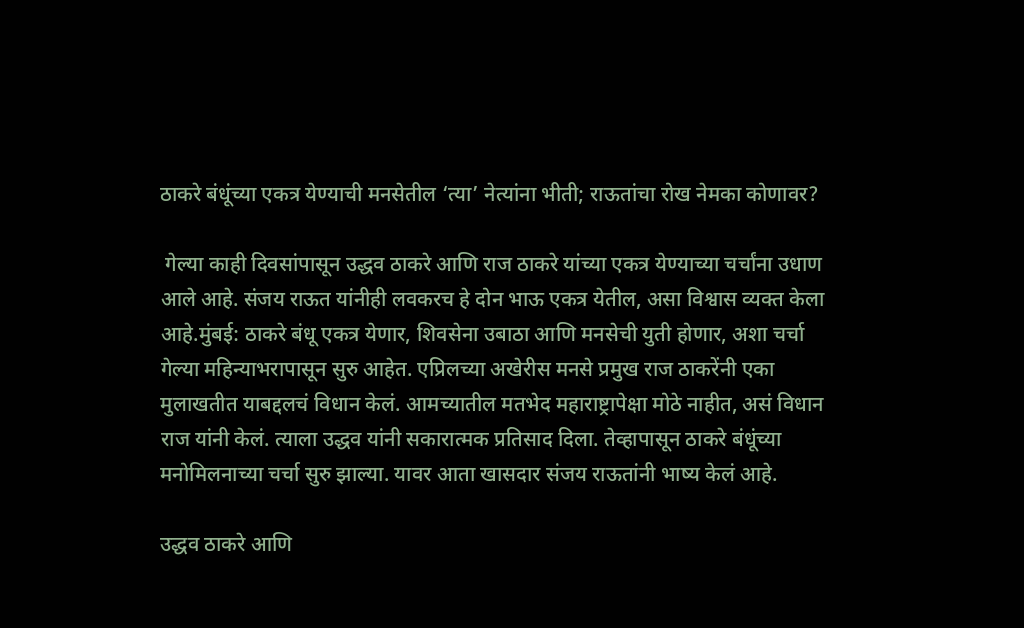ठाकरे बंधूंच्या एकत्र येण्याची मनसेतील ‘त्या’ नेत्यांना भीती; राऊतांचा रोख नेमका कोणावर?

 गेल्या काही दिवसांपासून उद्धव ठाकरे आणि राज ठाकरे यांच्या एकत्र येण्याच्या चर्चांना उधाण आले आहे. संजय राऊत यांनीही लवकरच हे दोन भाऊ एकत्र येतील, असा विश्वास व्यक्त केला आहे.मुंबई: ठाकरे बंधू एकत्र येणार, शिवसेना उबाठा आणि मनसेची युती होणार, अशा चर्चा गेल्या महिन्याभरापासून सुरु आहेत. एप्रिलच्या अखेरीस मनसे प्रमुख राज ठाकरेंनी एका मुलाखतीत याबद्दलचं विधान केलं. आमच्यातील मतभेद महाराष्ट्रापेक्षा मोठे नाहीत, असं विधान राज यांनी केलं. त्याला उद्धव यांनी सकारात्मक प्रतिसाद दिला. तेव्हापासून ठाकरे बंधूंच्या मनोमिलनाच्या चर्चा सुरु झाल्या. यावर आता खासदार संजय राऊतांनी भाष्य केलं आहे.

उद्धव ठाकरे आणि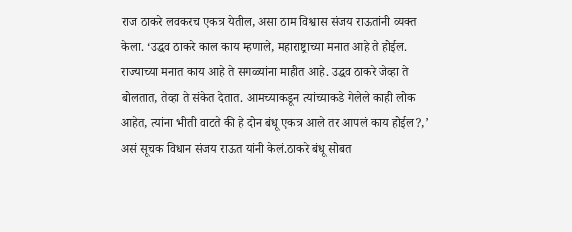राज ठाकरे लवकरच एकत्र येतील, असा ठाम विश्वास संजय राऊतांनी व्यक्त केला. ‘उद्धव ठाकरे काल काय म्हणाले, महाराष्ट्राच्या मनात आहे ते होईल. राज्याच्या मनात काय आहे ते सगळ्यांना माहीत आहे. उद्धव ठाकरे जेव्हा ते बोलतात, तेव्हा ते संकेत देतात. आमच्याकडून त्यांच्याकडे गेलेले काही लोक आहेत, त्यांना भीती वाटते की हे दोन बंधू एकत्र आले तर आपलं काय होईल?,’ असं सूचक विधान संजय राऊत यांनी केलं.ठाकरे बंधू सोबत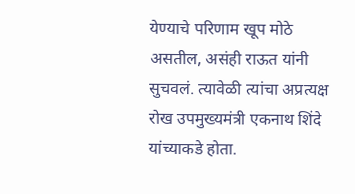येण्याचे परिणाम खूप मोठे असतील, असंही राऊत यांनी सुचवलं. त्यावेळी त्यांचा अप्रत्यक्ष रोख उपमुख्यमंत्री एकनाथ शिंदे यांच्याकडे होता.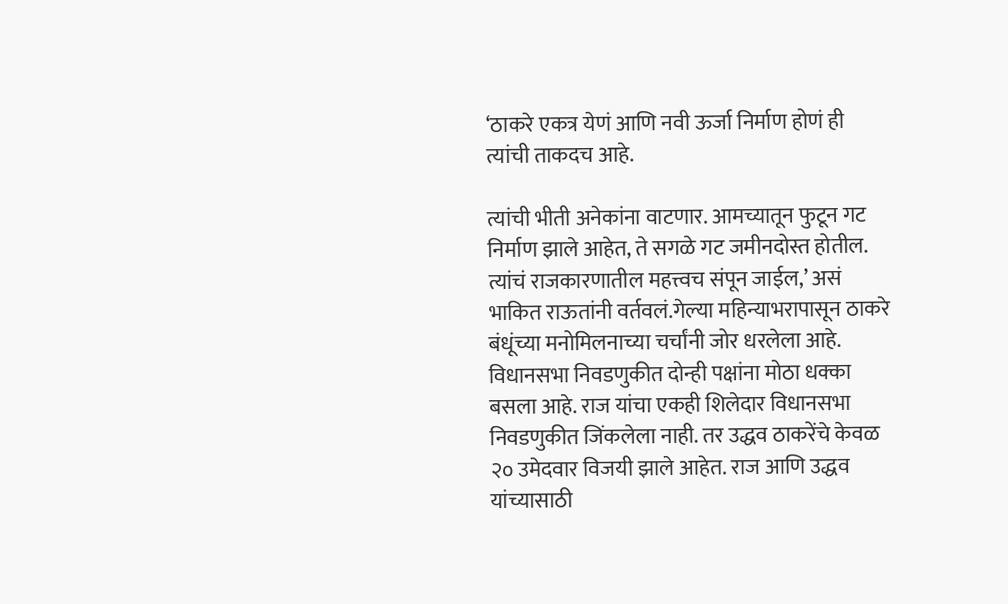‘ठाकरे एकत्र येणं आणि नवी ऊर्जा निर्माण होणं ही त्यांची ताकदच आहे.

त्यांची भीती अनेकांना वाटणार. आमच्यातून फुटून गट निर्माण झाले आहेत, ते सगळे गट जमीनदोस्त होतील. त्यांचं राजकारणातील महत्त्वच संपून जाईल,’ असं भाकित राऊतांनी वर्तवलं.गेल्या महिन्याभरापासून ठाकरे बंधूंच्या मनोमिलनाच्या चर्चांनी जोर धरलेला आहे. विधानसभा निवडणुकीत दोन्ही पक्षांना मोठा धक्का बसला आहे. राज यांचा एकही शिलेदार विधानसभा निवडणुकीत जिंकलेला नाही. तर उद्धव ठाकरेंचे केवळ २० उमेदवार विजयी झाले आहेत. राज आणि उद्धव यांच्यासाठी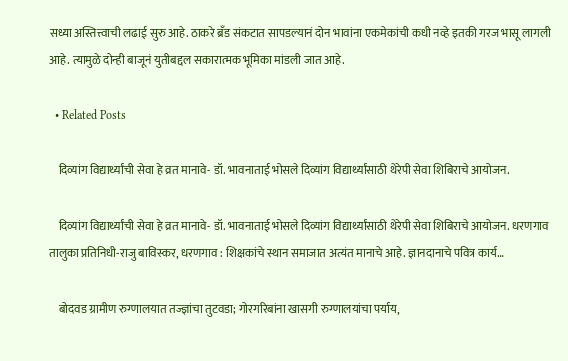सध्या अस्तित्त्वाची लढाई सुरु आहे. ठाकरे ब्रँड संकटात सापडल्यानं दोन भावांना एकमेकांची कधी नव्हे इतकी गरज भासू लागली आहे. त्यामुळे दोन्ही बाजूनं युतीबद्दल सकारात्मक भूमिका मांडली जात आहे.

  • Related Posts

    दिव्यांग विद्यार्थ्यांची सेवा हे व्रत मानावे- डॉ. भावनाताई भोसले दिव्यांग विद्यार्थ्यांसाठी थेरेपी सेवा शिबिराचे आयोजन.

    दिव्यांग विद्यार्थ्यांची सेवा हे व्रत मानावे- डॉ. भावनाताई भोसले दिव्यांग विद्यार्थ्यांसाठी थेरेपी सेवा शिबिराचे आयोजन. धरणगाव तालुका प्रतिनिधी-राजु बाविस्कर, धरणगाव : शिक्षकांचे स्थान समाजात अत्यंत मानाचे आहे. ज्ञानदानाचे पवित्र कार्य…

    बोदवड ग्रामीण रुग्णालयात तज्ज्ञांचा तुटवडा; गोरगरिबांना खासगी रुग्णालयांचा पर्याय,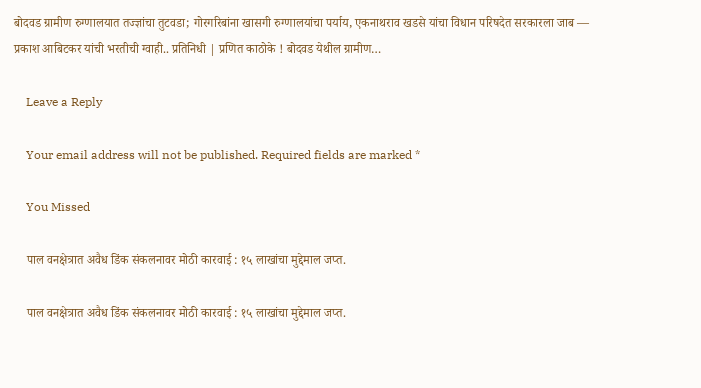बोदवड ग्रामीण रुग्णालयात तज्ज्ञांचा तुटवडा; गोरगरिबांना खासगी रुग्णालयांचा पर्याय, एकनाथराव खडसे यांचा विधान परिषदेत सरकारला जाब — प्रकाश आबिटकर यांची भरतीची ग्वाही.. प्रतिनिधी | प्रणित काठोके ! बोदवड येथील ग्रामीण…

    Leave a Reply

    Your email address will not be published. Required fields are marked *

    You Missed

    पाल वनक्षेत्रात अवैध डिंक संकलनावर मोठी कारवाई : १५ लाखांचा मुद्देमाल जप्त.

    पाल वनक्षेत्रात अवैध डिंक संकलनावर मोठी कारवाई : १५ लाखांचा मुद्देमाल जप्त.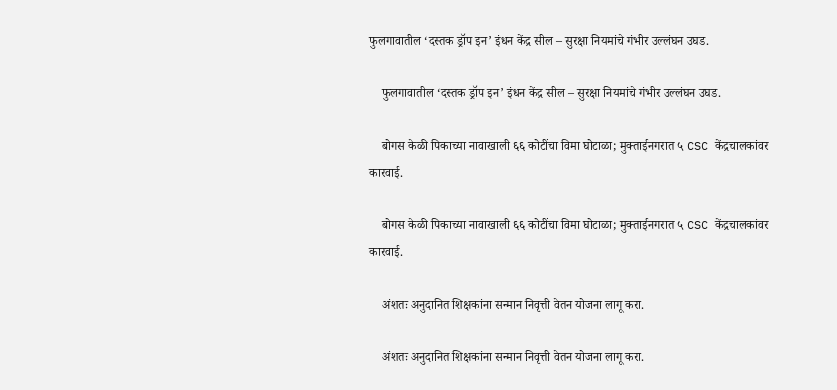फुलगावातील ‘दस्तक ड्रॉप इन’ इंधन केंद्र सील – सुरक्षा नियमांचे गंभीर उल्लंघन उघड.

    फुलगावातील ‘दस्तक ड्रॉप इन’ इंधन केंद्र सील – सुरक्षा नियमांचे गंभीर उल्लंघन उघड.

    बोगस केळी पिकाच्या नावाखाली ६६ कोटींचा विमा घोटाळा; मुक्ताईनगरात ५ CSC केंद्रचालकांवर कारवाई.

    बोगस केळी पिकाच्या नावाखाली ६६ कोटींचा विमा घोटाळा; मुक्ताईनगरात ५ CSC केंद्रचालकांवर कारवाई.

    अंशतः अनुदानित शिक्षकांना सन्मान निवृत्ती वेतन योजना लागू करा.

    अंशतः अनुदानित शिक्षकांना सन्मान निवृत्ती वेतन योजना लागू करा.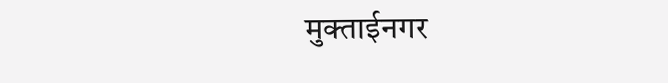मुक्ताईनगर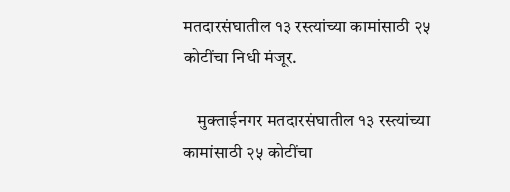मतदारसंघातील १३ रस्त्यांच्या कामांसाठी २५ कोटींचा निधी मंजूर.

    मुक्ताईनगर मतदारसंघातील १३ रस्त्यांच्या कामांसाठी २५ कोटींचा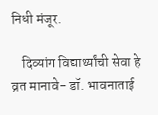निधी मंजूर.

    दिव्यांग विद्यार्थ्यांची सेवा हे व्रत मानावे- डॉ. भावनाताई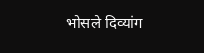भोसले दिव्यांग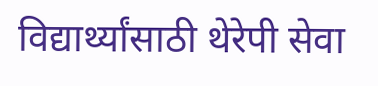विद्यार्थ्यांसाठी थेरेपी सेवा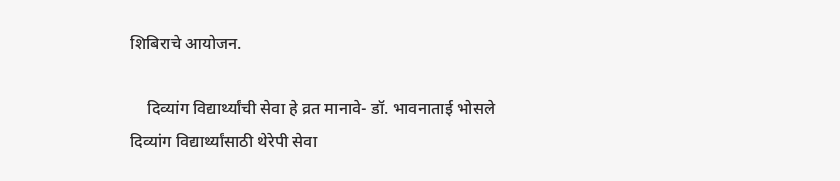शिबिराचे आयोजन.

    दिव्यांग विद्यार्थ्यांची सेवा हे व्रत मानावे- डॉ. भावनाताई भोसले दिव्यांग विद्यार्थ्यांसाठी थेरेपी सेवा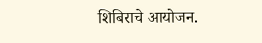शिबिराचे आयोजन.